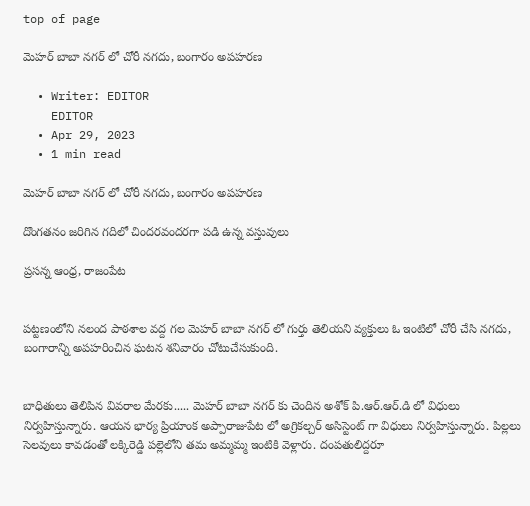top of page

మెహర్ బాబా నగర్ లో చోరీ నగదు, బంగారం అపహరణ

  • Writer: EDITOR
    EDITOR
  • Apr 29, 2023
  • 1 min read

మెహర్ బాబా నగర్ లో చోరీ నగదు, బంగారం అపహరణ

దొంగతనం జరిగిన గదిలో చిందరవందరగా పడి ఉన్న వస్తువులు

ప్రసన్న ఆంధ్ర, రాజంపేట


పట్టణంలోని నలంద పాఠశాల వద్ద గల మెహర్ బాబా నగర్ లో గుర్తు తెలియని వ్యక్తులు ఓ ఇంటిలో చోరీ చేసి నగదు, బంగారాన్ని అపహరించిన ఘటన శనివారం చోటుచేసుకుంది.


బాధితులు తెలిపిన వివరాల మేరకు..... మెహర్ బాబా నగర్ కు చెందిన అశోక్ పి.ఆర్.ఆర్.డి లో విధులు నిర్వహిస్తున్నారు. ఆయన భార్య ప్రియాంక అప్పారాజుపేట లో అగ్రికల్చర్ అసిస్టెంట్ గా విధులు నిర్వహిస్తున్నారు. పిల్లలు సెలవులు కావడంతో లక్కిరెడ్డి పల్లెలోని తమ అమ్మమ్మ ఇంటికి వెళ్లారు. దంపతులిద్దరూ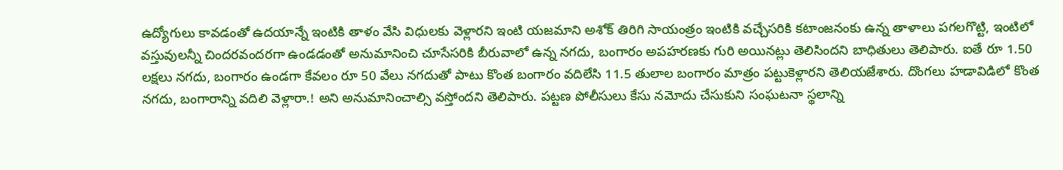ఉద్యోగులు కావడంతో ఉదయాన్నే ఇంటికి తాళం వేసి విధులకు వెళ్లారని ఇంటి యజమాని అశోక్ తిరిగి సాయంత్రం ఇంటికి వచ్చేసరికి కటాంజనంకు ఉన్న తాళాలు పగలగొట్టి, ఇంటిలో వస్తువులన్నీ చిందరవందరగా ఉండడంతో అనుమానించి చూసేసరికి బీరువాలో ఉన్న నగదు, బంగారం అపహరణకు గురి అయినట్లు తెలిసిందని బాధితులు తెలిపారు. ఐతే రూ 1.50 లక్షలు నగదు, బంగారం ఉండగా కేవలం రూ 50 వేలు నగదుతో పాటు కొంత బంగారం వదిలేసి 11.5 తులాల బంగారం మాత్రం పట్టుకెళ్లారని తెలియజేశారు. దొంగలు హడావిడిలో కొంత నగదు, బంగారాన్ని వదిలి వెళ్లారా.! అని అనుమానించాల్సి వస్తోందని తెలిపారు. పట్టణ పోలీసులు కేసు నమోదు చేసుకుని సంఘటనా స్థలాన్ని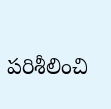పరిశీలించి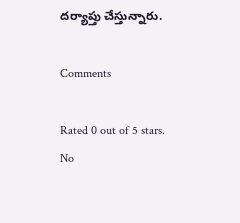దర్యాప్తు చేస్తున్నారు.

Comments

Rated 0 out of 5 stars.
No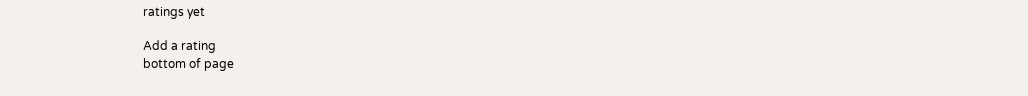ratings yet

Add a rating
bottom of page